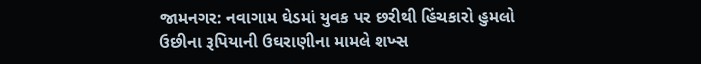જામનગર: નવાગામ ઘેડમાં યુવક પર છરીથી હિંચકારો હુમલો
ઉછીના રૂપિયાની ઉઘરાણીના મામલે શખ્સ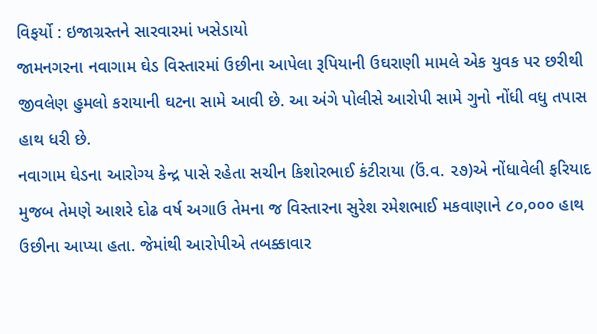વિફર્યો : ઇજાગ્રસ્તને સારવારમાં ખસેડાયો
જામનગરના નવાગામ ઘેડ વિસ્તારમાં ઉછીના આપેલા રૂપિયાની ઉઘરાણી મામલે એક યુવક પર છરીથી જીવલેણ હુમલો કરાયાની ઘટના સામે આવી છે. આ અંગે પોલીસે આરોપી સામે ગુનો નોંધી વધુ તપાસ હાથ ધરી છે.
નવાગામ ઘેડના આરોગ્ય કેન્દ્ર પાસે રહેતા સચીન કિશોરભાઈ કંટીરાયા (ઉં.વ. ૨૭)એ નોંધાવેલી ફરિયાદ મુજબ તેમણે આશરે દોઢ વર્ષ અગાઉ તેમના જ વિસ્તારના સુરેશ રમેશભાઈ મકવાણાને ૮૦,૦૦૦ હાથ ઉછીના આપ્યા હતા. જેમાંથી આરોપીએ તબક્કાવાર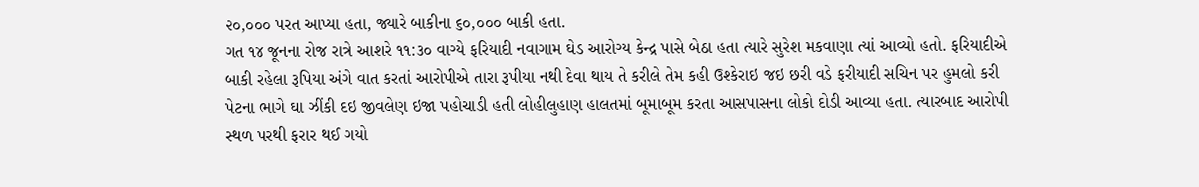૨૦,૦૦૦ પરત આપ્યા હતા, જ્યારે બાકીના ૬૦,૦૦૦ બાકી હતા.
ગત ૧૪ જૂનના રોજ રાત્રે આશરે ૧૧:૩૦ વાગ્યે ફરિયાદી નવાગામ ઘેડ આરોગ્ય કેન્દ્ર પાસે બેઠા હતા ત્યારે સુરેશ મકવાણા ત્યાં આવ્યો હતો. ફરિયાદીએ બાકી રહેલા રૂપિયા અંગે વાત કરતાં આરોપીએ તારા રૂપીયા નથી દેવા થાય તે કરીલે તેમ કહી ઉશ્કેરાઇ જઇ છરી વડે ફરીયાદી સચિન પર હુમલો કરી પેટના ભાગે ઘા ઝીંકી દઇ જીવલેણ ઇજા પહોચાડી હતી લોહીલુહાણ હાલતમાં બૂમાબૂમ કરતા આસપાસના લોકો દોડી આવ્યા હતા. ત્યારબાદ આરોપી સ્થળ પરથી ફરાર થઈ ગયો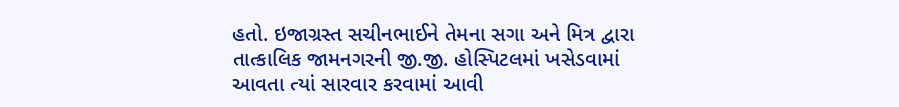હતો. ઇજાગ્રસ્ત સચીનભાઈને તેમના સગા અને મિત્ર દ્વારા તાત્કાલિક જામનગરની જી.જી. હોસ્પિટલમાં ખસેડવામાં આવતા ત્યાં સારવાર કરવામાં આવી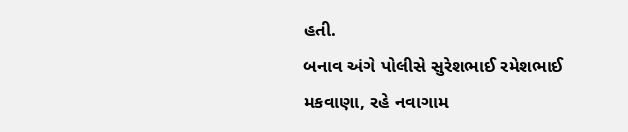હતી.
બનાવ અંગે પોલીસે સુરેશભાઈ રમેશભાઈ મકવાણા, રહે નવાગામ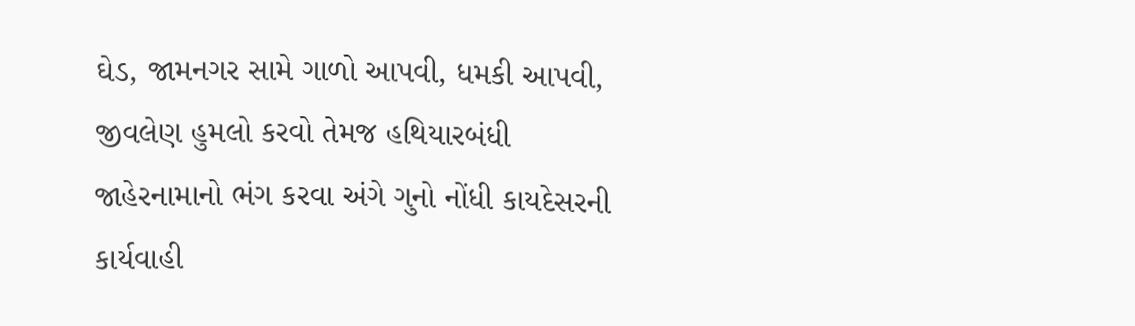ઘેડ, જામનગર સામે ગાળો આપવી, ધમકી આપવી, જીવલેણ હુમલો કરવો તેમજ હથિયારબંધી જાહેરનામાનો ભંગ કરવા અંગે ગુનો નોંધી કાયદેસરની કાર્યવાહી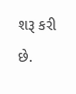શરૂ કરી છે.